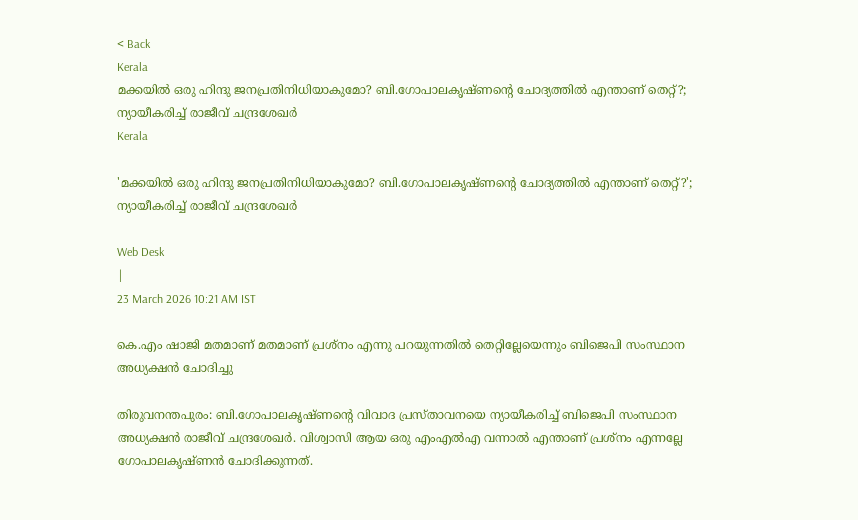< Back
Kerala
മക്കയിൽ ഒരു ഹിന്ദു ജനപ്രതിനിധിയാകുമോ? ബി.ഗോപാലകൃഷ്ണന്റെ ചോദ്യത്തിൽ എന്താണ് തെറ്റ്?; ന്യായീകരിച്ച് രാജീവ് ചന്ദ്രശേഖർ
Kerala

'മക്കയിൽ ഒരു ഹിന്ദു ജനപ്രതിനിധിയാകുമോ? ബി.ഗോപാലകൃഷ്ണന്റെ ചോദ്യത്തിൽ എന്താണ് തെറ്റ്?'; ന്യായീകരിച്ച് രാജീവ് ചന്ദ്രശേഖർ

Web Desk
|
23 March 2026 10:21 AM IST

കെ.എം ഷാജി മതമാണ് മതമാണ് പ്രശ്നം എന്നു പറയുന്നതിൽ തെറ്റില്ലേയെന്നും ബിജെപി സംസ്ഥാന അധ്യക്ഷൻ ചോദിച്ചു

തിരുവനന്തപുരം: ബി.ഗോപാലകൃഷ്ണന്റെ വിവാദ പ്രസ്താവനയെ ന്യായീകരിച്ച് ബിജെപി സംസ്ഥാന അധ്യക്ഷൻ രാജീവ് ചന്ദ്രശേഖർ. വിശ്വാസി ആയ ഒരു എംഎല്‍എ വന്നാൽ എന്താണ് പ്രശ്നം എന്നല്ലേ ഗോപാലകൃഷ്ണൻ ചോദിക്കുന്നത്.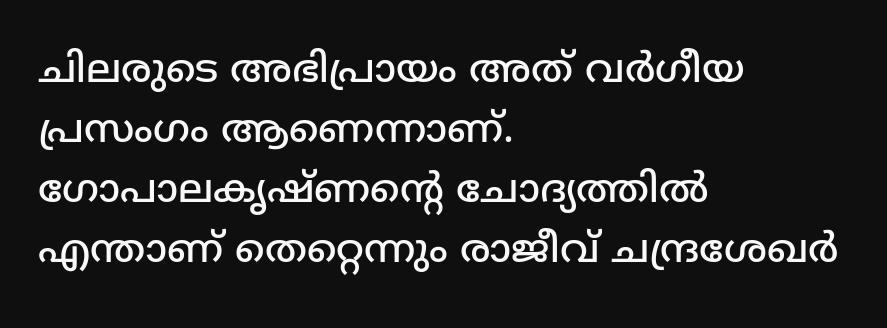ചിലരുടെ അഭിപ്രായം അത് വർഗീയ പ്രസംഗം ആണെന്നാണ്. ഗോപാലകൃഷ്ണൻ്റെ ചോദ്യത്തിൽ എന്താണ് തെറ്റെന്നും രാജീവ് ചന്ദ്രശേഖർ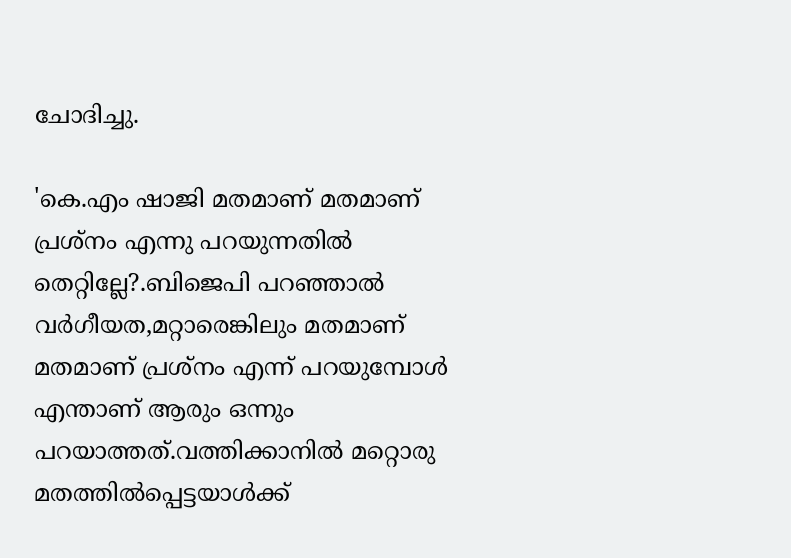ചോദിച്ചു.

'കെ.എം ഷാജി മതമാണ് മതമാണ് പ്രശ്നം എന്നു പറയുന്നതിൽ തെറ്റില്ലേ?.ബിജെപി പറഞ്ഞാൽ വർഗീയത,മറ്റാരെങ്കിലും മതമാണ് മതമാണ് പ്രശ്നം എന്ന് പറയുമ്പോൾ എന്താണ് ആരും ഒന്നും പറയാത്തത്.വത്തിക്കാനിൽ മറ്റൊരു മതത്തിൽപ്പെട്ടയാൾക്ക്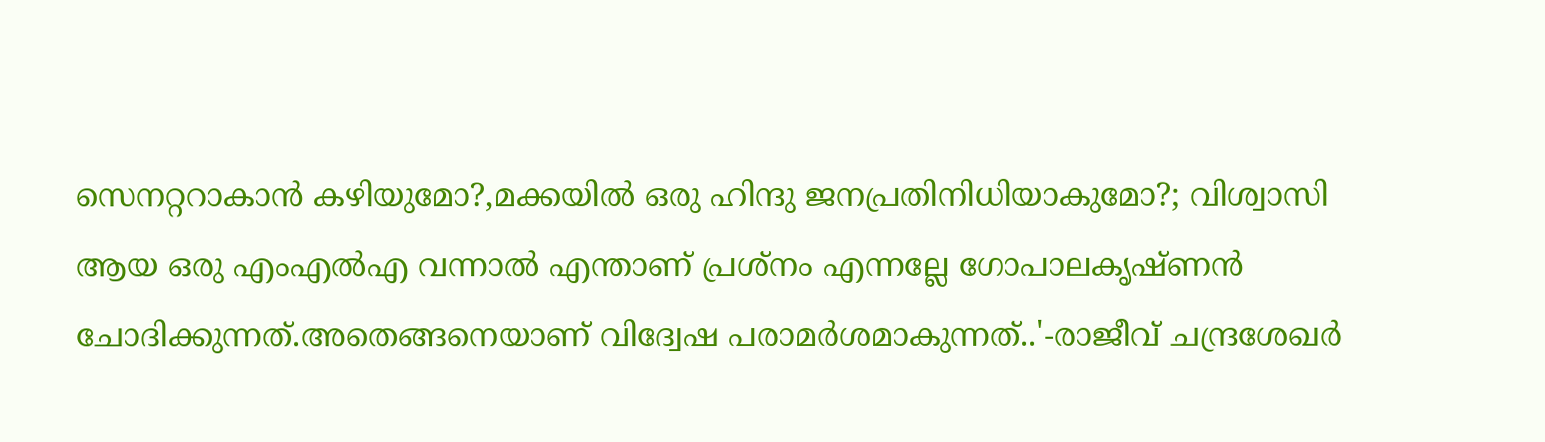സെനറ്ററാകാൻ കഴിയുമോ?,മക്കയിൽ ഒരു ഹിന്ദു ജനപ്രതിനിധിയാകുമോ?; വിശ്വാസി ആയ ഒരു എംഎല്‍എ വന്നാൽ എന്താണ് പ്രശ്നം എന്നല്ലേ ഗോപാലകൃഷ്ണൻ ചോദിക്കുന്നത്.അതെങ്ങനെയാണ് വിദ്വേഷ പരാമര്‍ശമാകുന്നത്..'-രാജീവ് ചന്ദ്രശേഖർ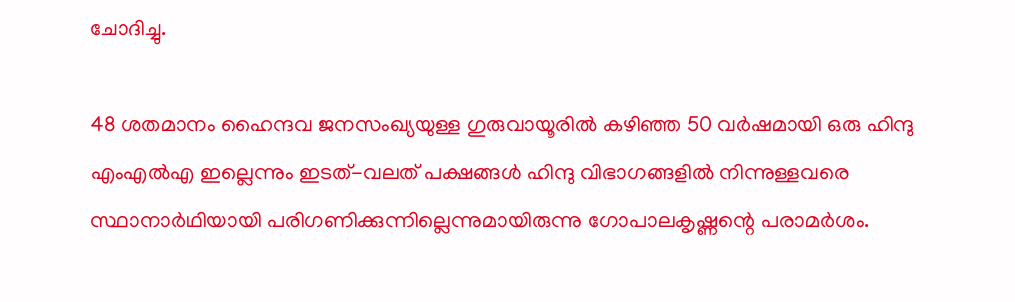ചോദിച്ചു.

48 ശതമാനം ഹൈന്ദവ ജനസംഖ്യയുള്ള ഗുരുവായൂരിൽ കഴിഞ്ഞ 50 വർഷമായി ഒരു ഹിന്ദു എംഎൽഎ ഇല്ലെന്നും ഇടത്-വലത് പക്ഷങ്ങൾ ഹിന്ദു വിഭാഗങ്ങളിൽ നിന്നുള്ളവരെ സ്ഥാനാർഥിയായി പരിഗണിക്കുന്നില്ലെന്നുമായിരുന്നു ഗോപാലകൃഷ്ണന്റെ പരാമർശം.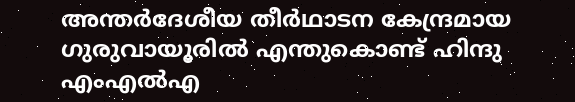അന്തർദേശീയ തീർഥാടന കേന്ദ്രമായ ഗുരുവായൂരിൽ എന്തുകൊണ്ട് ഹിന്ദു എംഎൽഎ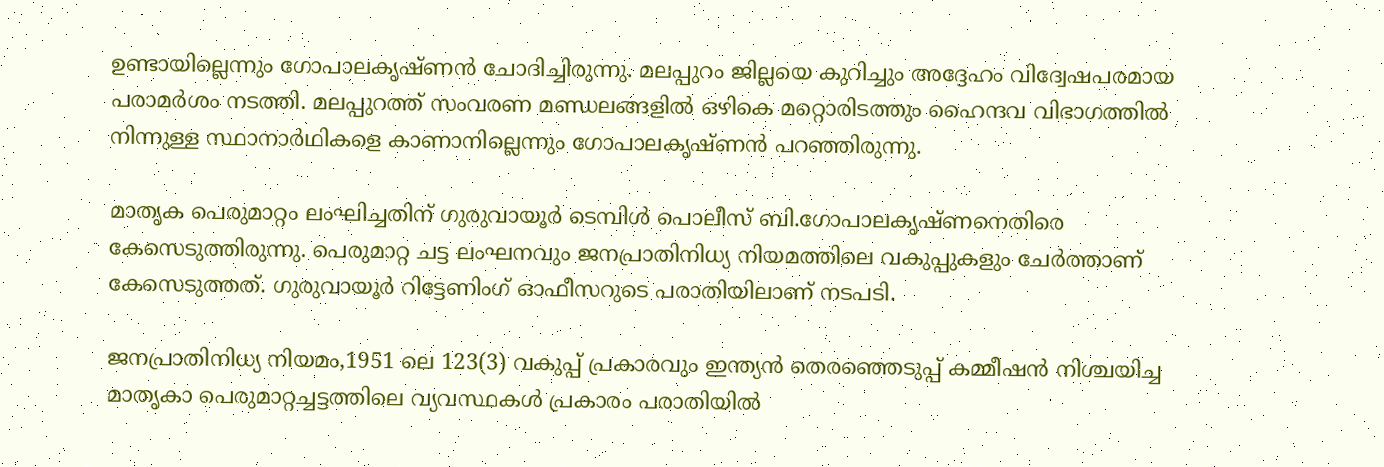ഉണ്ടായില്ലെന്നും ഗോപാലകൃഷ്ണൻ ചോദിച്ചിരുന്നു. മലപ്പുറം ജില്ലയെ കുറിച്ചും അദ്ദേഹം വിദ്വേഷപരമായ പരാമർശം നടത്തി. മലപ്പുറത്ത് സംവരണ മണ്ഡലങ്ങളിൽ ഒഴികെ മറ്റൊരിടത്തും ഹൈന്ദവ വിഭാഗത്തിൽ നിന്നുള്ള സ്ഥാനാർഥികളെ കാണാനില്ലെന്നും ഗോപാലകൃഷ്ണൻ പറഞ്ഞിരുന്നു.

മാതൃക പെരുമാറ്റം ലംഘിച്ചതിന് ഗുരുവായൂർ ടെമ്പിൾ പൊലീസ് ബി.ഗോപാലകൃഷ്ണനെതിരെ കേസെടുത്തിരുന്നു. പെരുമാറ്റ ചട്ട ലംഘനവും ജനപ്രാതിനിധ്യ നിയമത്തിലെ വകുപ്പുകളും ചേർത്താണ് കേസെടുത്തത്. ഗുരുവായൂർ റിട്ടേണിംഗ് ഓഫീസറുടെ പരാതിയിലാണ് നടപടി.

ജനപ്രാതിനിധ്യ നിയമം,1951 ലെ 123(3) വകുപ്പ് പ്രകാരവും ഇന്ത്യൻ തെരഞ്ഞെടുപ്പ് കമ്മീഷൻ നിശ്ചയിച്ച മാതൃകാ പെരുമാറ്റച്ചട്ടത്തിലെ വ്യവസ്ഥകൾ പ്രകാരം പരാതിയിൽ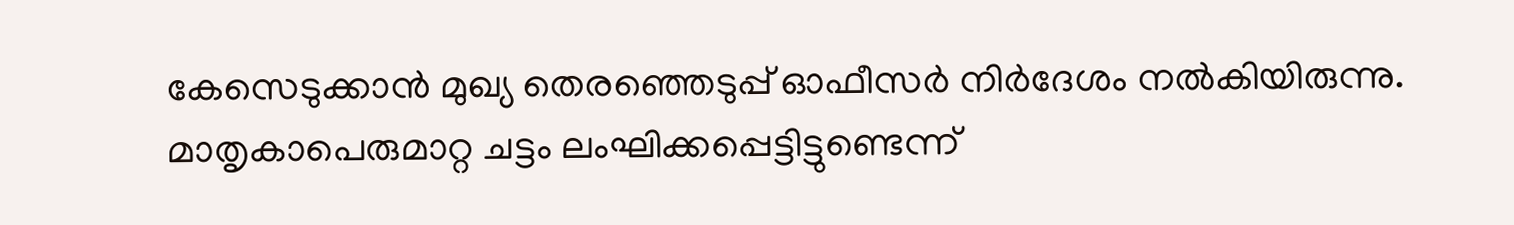കേസെടുക്കാൻ മുഖ്യ തെരഞ്ഞെടുപ്പ് ഓഫീസർ നിർദേശം നൽകിയിരുന്നു. മാതൃകാപെരുമാറ്റ ചട്ടം ലംഘിക്കപ്പെട്ടിട്ടുണ്ടെന്ന്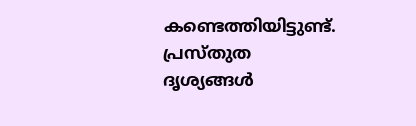കണ്ടെത്തിയിട്ടുണ്ട്. പ്രസ്തുത ദൃശ്യങ്ങൾ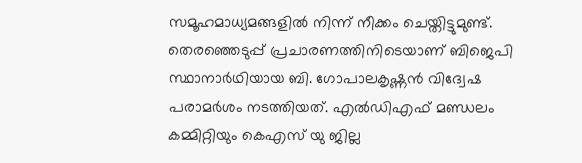സമൂഹമാധ്യമങ്ങളിൽ നിന്ന് നീക്കം ചെയ്തിട്ടുമുണ്ട്. തെരഞ്ഞെടുപ്പ് പ്രചാരണത്തിനിടെയാണ് ബിജെപി സ്ഥാനാർഥിയായ ബി. ഗോപാലകൃഷ്ണൻ വിദ്വേഷ പരാമർശം നടത്തിയത്. എൽഡിഎഫ് മണ്ഡലം കമ്മിറ്റിയും കെഎസ് യു ജില്ല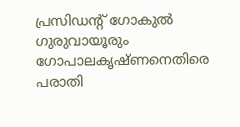പ്രസിഡൻ്റ് ഗോകുൽ ഗുരുവായൂരും ഗോപാലകൃഷ്ണനെതിരെ പരാതി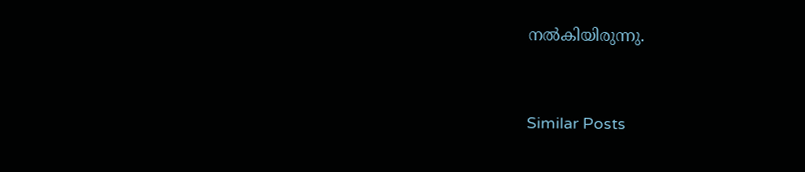നൽകിയിരുന്നു.


Similar Posts